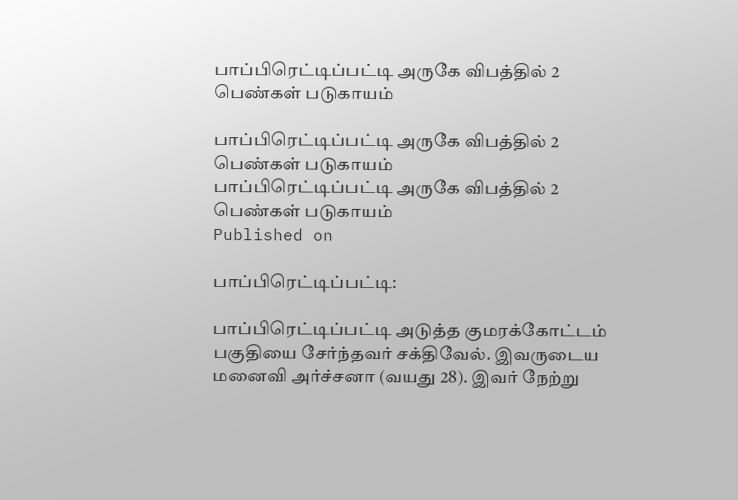பாப்பிரெட்டிப்பட்டி அருகே விபத்தில் 2 பெண்கள் படுகாயம்

பாப்பிரெட்டிப்பட்டி அருகே விபத்தில் 2 பெண்கள் படுகாயம்
பாப்பிரெட்டிப்பட்டி அருகே விபத்தில் 2 பெண்கள் படுகாயம்
Published on

பாப்பிரெட்டிப்பட்டி:

பாப்பிரெட்டிப்பட்டி அடுத்த குமரக்கோட்டம் பகுதியை சேர்ந்தவர் சக்திவேல். இவருடைய மனைவி அர்ச்சனா (வயது 28). இவர் நேற்று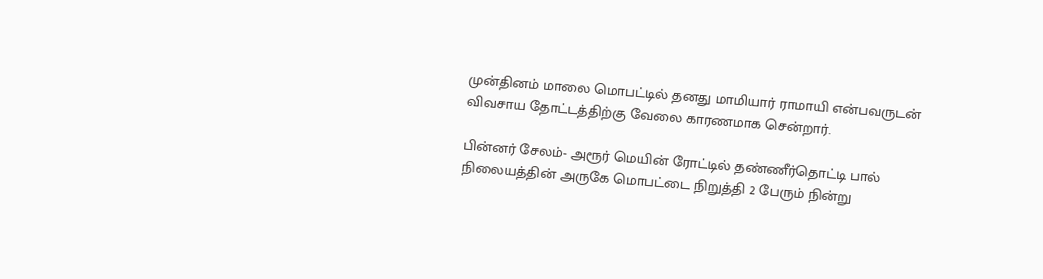முன்தினம் மாலை மொபட்டில் தனது மாமியார் ராமாயி என்பவருடன் விவசாய தோட்டத்திற்கு வேலை காரணமாக சென்றார்.

பின்னர் சேலம்- அரூர் மெயின் ரோட்டில் தண்ணீர்தொட்டி பால் நிலையத்தின் அருகே மொபட்டை நிறுத்தி 2 பேரும் நின்று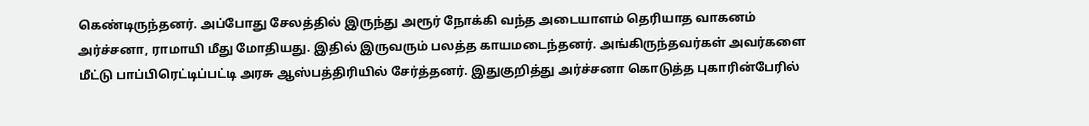கெண்டிருந்தனர். அப்போது சேலத்தில் இருந்து அரூர் நோக்கி வந்த அடையாளம் தெரியாத வாகனம் அர்ச்சனா, ராமாயி மீது மோதியது. இதில் இருவரும் பலத்த காயமடைந்தனர். அங்கிருந்தவர்கள் அவர்களை மீட்டு பாப்பிரெட்டிப்பட்டி அரசு ஆஸ்பத்திரியில் சேர்த்தனர். இதுகுறித்து அர்ச்சனா கொடுத்த புகாரின்பேரில்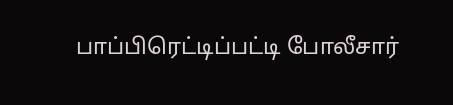பாப்பிரெட்டிப்பட்டி போலீசார்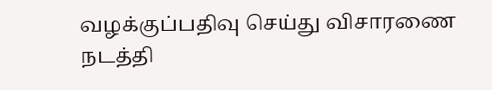வழக்குப்பதிவு செய்து விசாரணை நடத்தி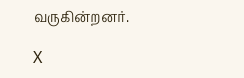வருகின்றனர்.

X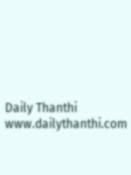Daily Thanthi
www.dailythanthi.com